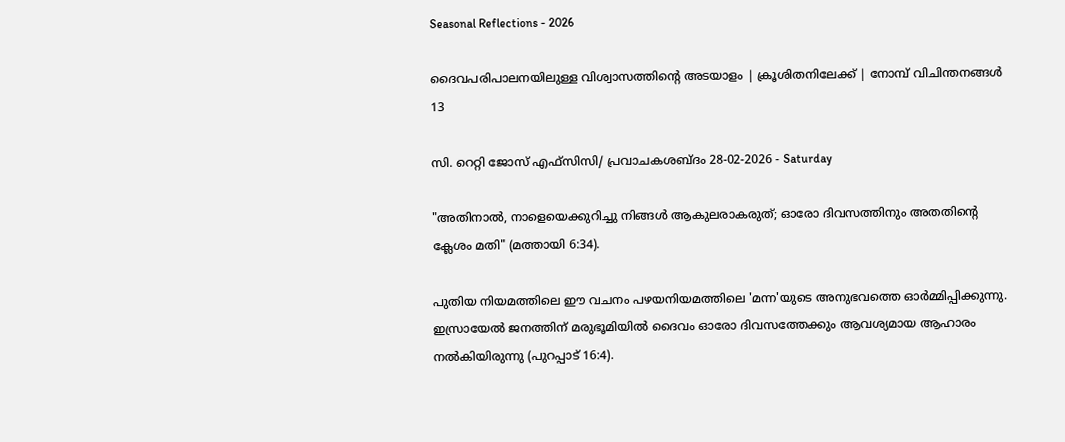Seasonal Reflections - 2026

ദൈവപരിപാലനയിലുള്ള വിശ്വാസത്തിന്റെ അടയാളം | ക്രൂശിതനിലേക്ക് | നോമ്പ് വിചിന്തനങ്ങൾ 13

സി. റെറ്റി ജോസ് എഫ്‌സി‌സി/ പ്രവാചകശബ്ദം 28-02-2026 - Saturday

"അതിനാല്‍, നാളെയെക്കുറിച്ചു നിങ്ങള്‍ ആകുലരാകരുത്‌; ഓരോ ദിവസത്തിനും അതതിന്റെ ക്ലേശം മതി" (മത്തായി 6:34).

പുതിയ നിയമത്തിലെ ഈ വചനം പഴയനിയമത്തിലെ 'മന്ന'യുടെ അനുഭവത്തെ ഓർമ്മിപ്പിക്കുന്നു. ഇസ്രായേൽ ജനത്തിന് മരുഭൂമിയിൽ ദൈവം ഓരോ ദിവസത്തേക്കും ആവശ്യമായ ആഹാരം നൽകിയിരുന്നു (പുറപ്പാട് 16:4).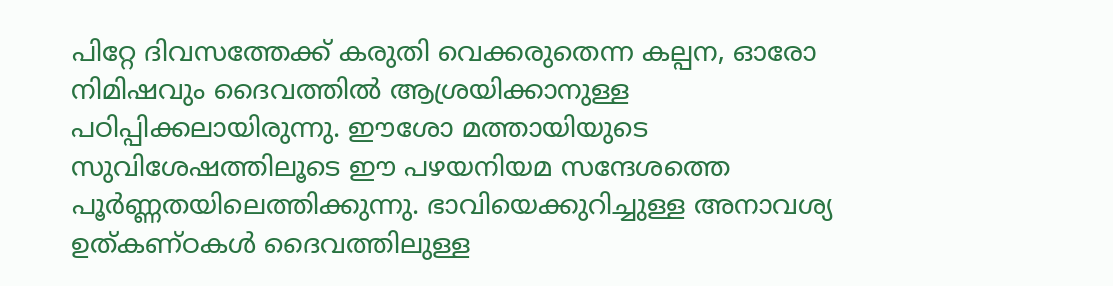പിറ്റേ ദിവസത്തേക്ക് കരുതി വെക്കരുതെന്ന കല്പന, ഓരോ നിമിഷവും ദൈവത്തിൽ ആശ്രയിക്കാനുള്ള പഠിപ്പിക്കലായിരുന്നു. ഈശോ മത്തായിയുടെ സുവിശേഷത്തിലൂടെ ഈ പഴയനിയമ സന്ദേശത്തെ പൂർണ്ണതയിലെത്തിക്കുന്നു. ഭാവിയെക്കുറിച്ചുള്ള അനാവശ്യ ഉത്കണ്ഠകൾ ദൈവത്തിലുള്ള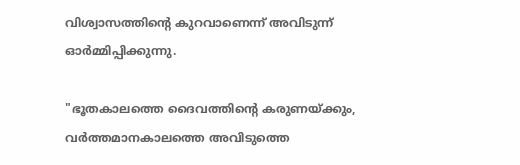വിശ്വാസത്തിന്റെ കുറവാണെന്ന് അവിടുന്ന് ഓർമ്മിപ്പിക്കുന്നു.

"ഭൂതകാലത്തെ ദൈവത്തിന്റെ കരുണയ്ക്കും, വർത്തമാനകാലത്തെ അവിടുത്തെ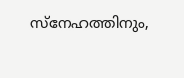സ്നേഹത്തിനും,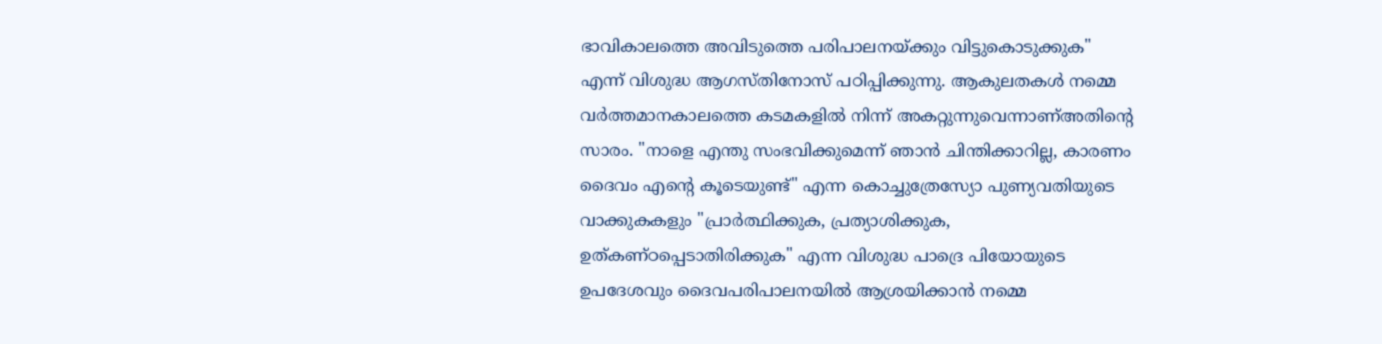ഭാവികാലത്തെ അവിടുത്തെ പരിപാലനയ്ക്കും വിട്ടുകൊടുക്കുക" എന്ന് വിശുദ്ധ ആഗസ്‌തിനോസ് പഠിപ്പിക്കുന്നു. ആകുലതകൾ നമ്മെ വർത്തമാനകാലത്തെ കടമകളിൽ നിന്ന് അകറ്റുന്നുവെന്നാണ്അതിൻ്റെ സാരം. "നാളെ എന്തു സംഭവിക്കുമെന്ന് ഞാൻ ചിന്തിക്കാറില്ല, കാരണം ദൈവം എന്റെ കൂടെയുണ്ട്" എന്ന കൊച്ചുത്രേസ്യോ പുണ്യവതിയുടെ വാക്കുകകളും "പ്രാർത്ഥിക്കുക, പ്രത്യാശിക്കുക, ഉത്കണ്ഠപ്പെടാതിരിക്കുക" എന്ന വിശുദ്ധ പാദ്രെ പിയോയുടെ ഉപദേശവും ദൈവപരിപാലനയിൽ ആശ്രയിക്കാൻ നമ്മെ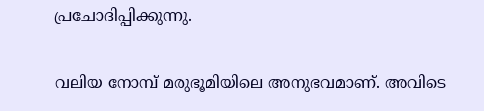പ്രചോദിപ്പിക്കുന്നു.

വലിയ നോമ്പ് മരുഭൂമിയിലെ അനുഭവമാണ്. അവിടെ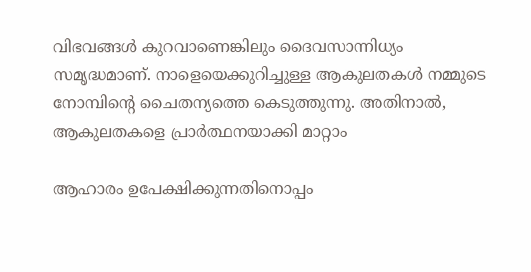വിഭവങ്ങൾ കുറവാണെങ്കിലും ദൈവസാന്നിധ്യം സമൃദ്ധമാണ്. നാളെയെക്കുറിച്ചുള്ള ആകുലതകൾ നമ്മുടെ നോമ്പിന്റെ ചൈതന്യത്തെ കെടുത്തുന്നു. അതിനാൽ, ആകുലതകളെ പ്രാർത്ഥനയാക്കി മാറ്റാം

ആഹാരം ഉപേക്ഷിക്കുന്നതിനൊപ്പം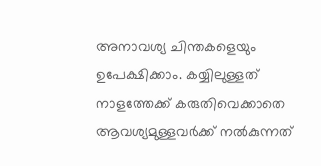അനാവശ്യ ചിന്തകളെയും ഉപേക്ഷിക്കാം. കയ്യിലുള്ളത് നാളത്തേക്ക് കരുതിവെക്കാതെ ആവശ്യമുള്ളവർക്ക് നൽകുന്നത്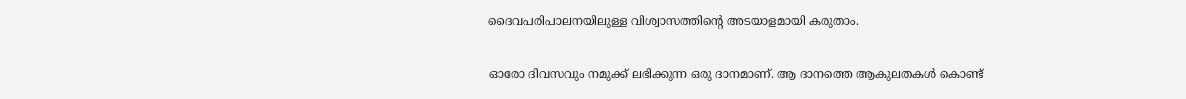ദൈവപരിപാലനയിലുള്ള വിശ്വാസത്തിന്റെ അടയാളമായി കരുതാം.

ഓരോ ദിവസവും നമുക്ക് ലഭിക്കുന്ന ഒരു ദാനമാണ്. ആ ദാനത്തെ ആകുലതകൾ കൊണ്ട്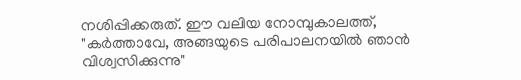നശിപ്പിക്കരുത്. ഈ വലിയ നോമ്പുകാലത്ത്, "കർത്താവേ, അങ്ങയുടെ പരിപാലനയിൽ ഞാൻ വിശ്വസിക്കുന്നു"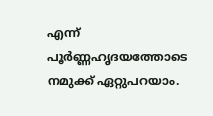എന്ന് പൂർണ്ണഹൃദയത്തോടെ നമുക്ക് ഏറ്റുപറയാം.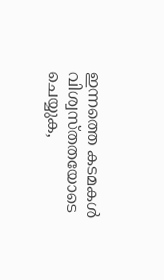ഇന്നത്തെ കടമകൾ വിശ്വസ്തതയോടെ ചെയ്യുക,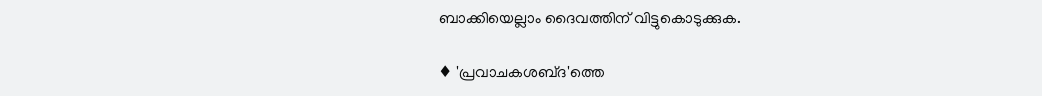ബാക്കിയെല്ലാം ദൈവത്തിന് വിട്ടുകൊടുക്കുക.

♦ 'പ്രവാചകശബ്‌ദ'ത്തെ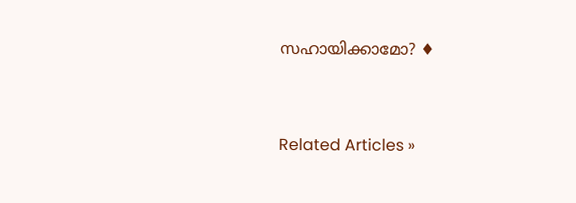സഹായിക്കാമോ? ♦


Related Articles »